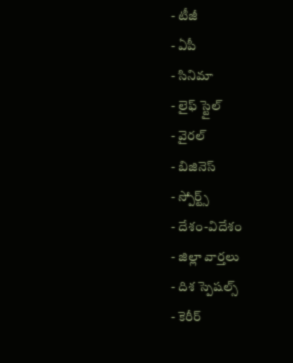- టీజీ
- ఏపీ
- సినిమా
- లైఫ్ స్టైల్
- వైరల్
- బిజినెస్
- స్పోర్ట్స్
- దేశం-విదేశం
- జిల్లా వార్తలు
- దిశ స్పెషల్స్
- కెరీర్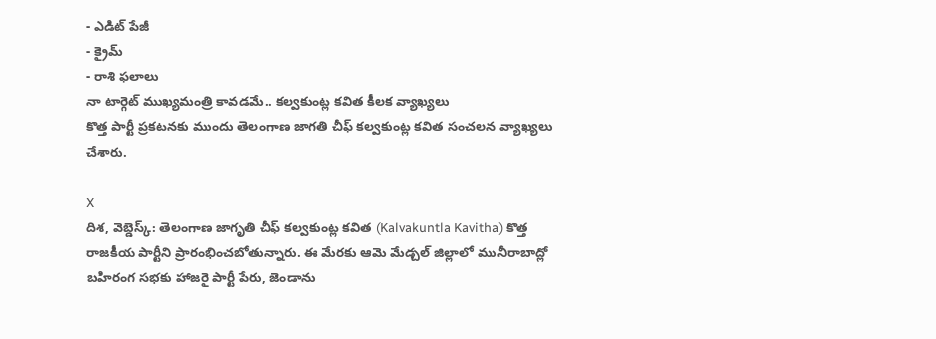- ఎడిట్ పేజీ
- క్రైమ్
- రాశి ఫలాలు
నా టార్గెట్ ముఖ్యమంత్రి కావడమే.. కల్వకుంట్ల కవిత కీలక వ్యాఖ్యలు
కొత్త పార్టీ ప్రకటనకు ముందు తెలంగాణ జాగతి చీఫ్ కల్వకుంట్ల కవిత సంచలన వ్యాఖ్యలు చేశారు.

X
దిశ, వెబ్డెస్క్: తెలంగాణ జాగృతి చీఫ్ కల్వకుంట్ల కవిత (Kalvakuntla Kavitha) కొత్త రాజకీయ పార్టీని ప్రారంభించబోతున్నారు. ఈ మేరకు ఆమె మేడ్చల్ జిల్లాలో మునీరాబాద్లో బహిరంగ సభకు హాజరై పార్టీ పేరు, జెండాను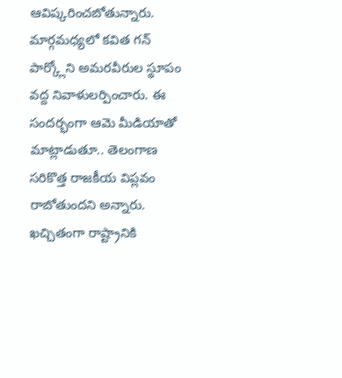ఆవిష్కరించబోతున్నారు. మార్గమధ్యలో కవిత గన్ పార్క్లోని అమరవీరుల స్థూపం వద్ద నివాళులర్పించారు. ఈ సందర్భంగా ఆమె మీడియాతో మాట్లాడుతూ.. తెలంగాణ సరికొత్త రాజకీయ విప్లవం రాబోతుందని అన్నారు. ఖచ్చితంగా రాష్ట్రానికి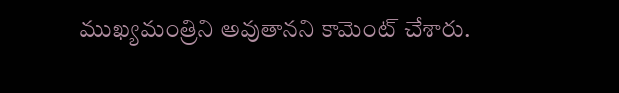ముఖ్యమంత్రిని అవుతానని కామెంట్ చేశారు.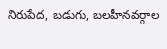నిరుపేద, బడుగు, బలహీనవర్గాల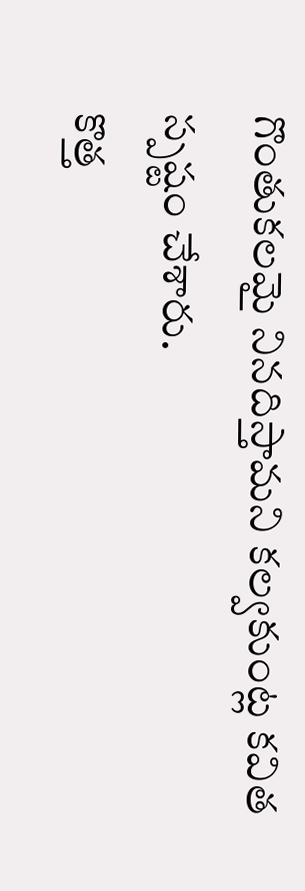గొంతుకలమై నినదిస్తామని కల్వకుంట్ల కవిత స్పష్టం చేశారు.
కొత్త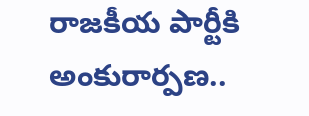రాజకీయ పార్టీకి అంకురార్పణ..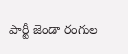పార్టీ జెండా రంగుల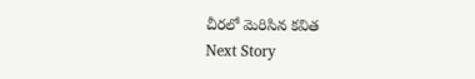చీరలో మెరిసిన కవిత
Next Story